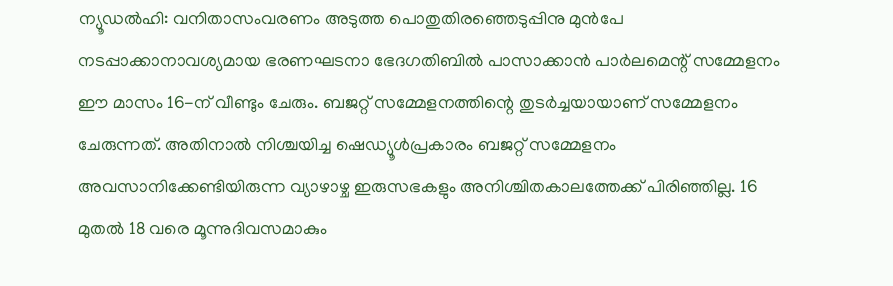ന്യൂഡൽഹി: വനിതാസംവരണം അടുത്ത പൊതുതിരഞ്ഞെടുപ്പിനു മുൻപേ നടപ്പാക്കാനാവശ്യമായ ഭരണഘടനാ ഭേദഗതിബിൽ പാസാക്കാൻ പാർലമെന്റ് സമ്മേളനം ഈ മാസം 16-ന് വീണ്ടും ചേരും. ബജറ്റ് സമ്മേളനത്തിന്റെ തുടർച്ചയായാണ് സമ്മേളനം ചേരുന്നത്. അതിനാൽ നിശ്ചയിച്ച ഷെഡ്യൂൾപ്രകാരം ബജറ്റ് സമ്മേളനം അവസാനിക്കേണ്ടിയിരുന്ന വ്യാഴാഴ്ച ഇരുസഭകളും അനിശ്ചിതകാലത്തേക്ക് പിരിഞ്ഞില്ല. 16 മുതൽ 18 വരെ മൂന്നുദിവസമാകും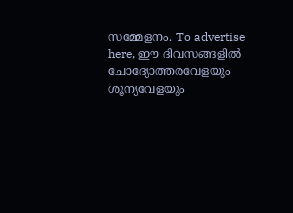സമ്മേളനം. To advertise here, ഈ ദിവസങ്ങളിൽ ചോദ്യോത്തരവേളയും ശൂന്യവേളയും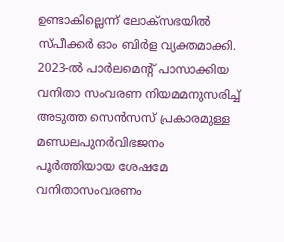ഉണ്ടാകില്ലെന്ന് ലോക്സഭയിൽ സ്പീക്കർ ഓം ബിർള വ്യക്തമാക്കി. 2023-ൽ പാർലമെന്റ് പാസാക്കിയ വനിതാ സംവരണ നിയമമനുസരിച്ച് അടുത്ത സെൻസസ് പ്രകാരമുള്ള മണ്ഡലപുനർവിഭജനം പൂർത്തിയായ ശേഷമേ വനിതാസംവരണം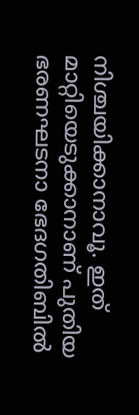നിശ്ചയിക്കാനാവൂ. ഇത് മാറ്റിയെടുക്കാനാണ് പുതിയ ഭരണഘടനാ ഭേദഗതിബിൽ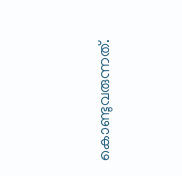കൊണ്ടുവരുന്നത്.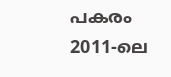പകരം 2011-ലെ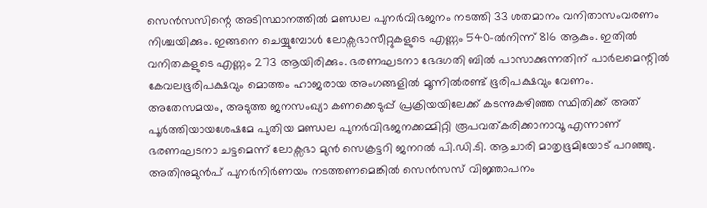സെൻസസിന്റെ അടിസ്ഥാനത്തിൽ മണ്ഡല പുനർവിഭജനം നടത്തി 33 ശതമാനം വനിതാസംവരണം നിശ്ചയിക്കും. ഇങ്ങനെ ചെയ്യുമ്പോൾ ലോക്സഭാസീറ്റുകളുടെ എണ്ണം 540-ൽനിന്ന് 816 ആകും. ഇതിൽ വനിതകളുടെ എണ്ണം 273 ആയിരിക്കും. ഭരണഘടനാ ഭേദഗതി ബിൽ പാസാക്കുന്നതിന് പാർലമെന്റിൽ കേവലഭൂരിപക്ഷവും മൊത്തം ഹാജരായ അംഗങ്ങളിൽ മൂന്നിൽരണ്ട് ഭൂരിപക്ഷവും വേണം. അതേസമയം, അടുത്ത ജനസംഖ്യാ കണക്കെടുപ്പ് പ്രക്രിയയിലേക്ക് കടന്നുകഴിഞ്ഞ സ്ഥിതിക്ക് അത് പൂർത്തിയായശേഷമേ പുതിയ മണ്ഡല പുനർവിഭജനക്കമ്മിറ്റി രൂപവത്കരിക്കാനാവൂ എന്നാണ് ഭരണഘടനാ ചട്ടമെന്ന് ലോക്സഭാ മുൻ സെക്രട്ടറി ജനറൽ പി.ഡി.ടി. ആചാരി മാതൃഭൂമിയോട് പറഞ്ഞു. അതിനുമുൻപ് പുനർനിർണയം നടത്തണമെങ്കിൽ സെൻസസ് വിജ്ഞാപനം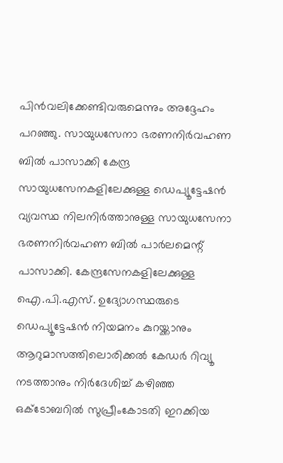പിൻവലിക്കേണ്ടിവരുമെന്നും അദ്ദേഹം പറഞ്ഞു. സായുധസേനാ ഭരണനിർവഹണ ബിൽ പാസാക്കി കേന്ദ്ര സായുധസേനകളിലേക്കുള്ള ഡെപ്യൂട്ടേഷൻ വ്യവസ്ഥ നിലനിർത്താനുള്ള സായുധസേനാ ഭരണനിർവഹണ ബിൽ പാർലമെന്റ് പാസാക്കി. കേന്ദ്രസേനകളിലേക്കുള്ള ഐ.പി.എസ്. ഉദ്യോഗസ്ഥരുടെ ഡെപ്യൂട്ടേഷൻ നിയമനം കുറയ്ക്കാനും ആറുമാസത്തിലൊരിക്കൽ കേഡർ റിവ്യൂ നടത്താനും നിർദേശിച്ച് കഴിഞ്ഞ ഒക്ടോബറിൽ സുപ്രീംകോടതി ഇറക്കിയ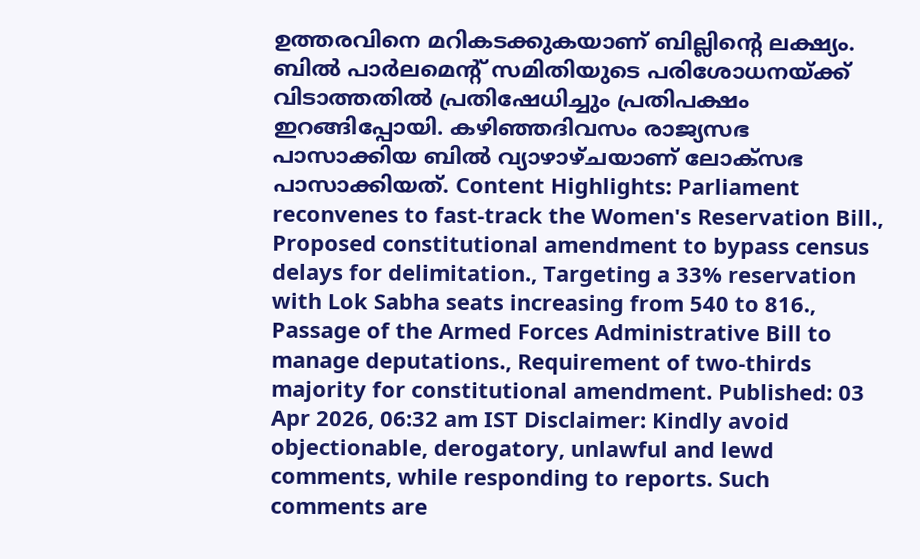ഉത്തരവിനെ മറികടക്കുകയാണ് ബില്ലിന്റെ ലക്ഷ്യം. ബിൽ പാർലമെന്റ് സമിതിയുടെ പരിശോധനയ്ക്ക് വിടാത്തതിൽ പ്രതിഷേധിച്ചും പ്രതിപക്ഷം ഇറങ്ങിപ്പോയി. കഴിഞ്ഞദിവസം രാജ്യസഭ പാസാക്കിയ ബിൽ വ്യാഴാഴ്ചയാണ് ലോക്സഭ പാസാക്കിയത്. Content Highlights: Parliament reconvenes to fast-track the Women's Reservation Bill., Proposed constitutional amendment to bypass census delays for delimitation., Targeting a 33% reservation with Lok Sabha seats increasing from 540 to 816., Passage of the Armed Forces Administrative Bill to manage deputations., Requirement of two-thirds majority for constitutional amendment. Published: 03 Apr 2026, 06:32 am IST Disclaimer: Kindly avoid objectionable, derogatory, unlawful and lewd comments, while responding to reports. Such comments are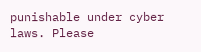punishable under cyber laws. Please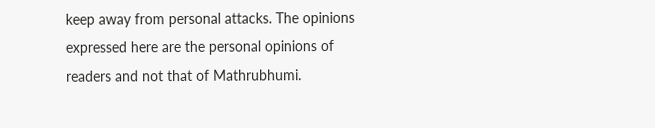keep away from personal attacks. The opinions expressed here are the personal opinions of readers and not that of Mathrubhumi.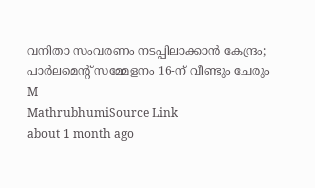വനിതാ സംവരണം നടപ്പിലാക്കാൻ കേന്ദ്രം; പാർലമെന്റ് സമ്മേളനം 16-ന് വീണ്ടും ചേരും
M
MathrubhumiSource Link
about 1 month ago